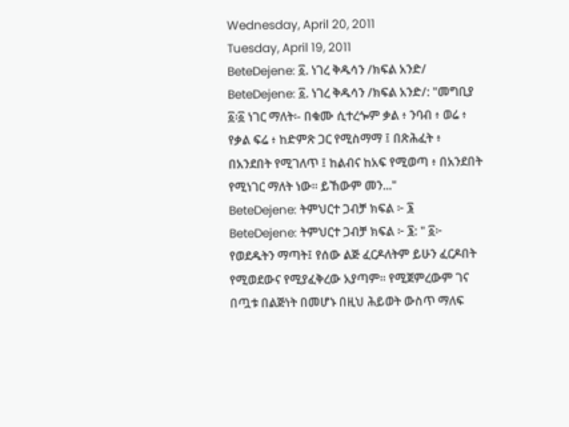Wednesday, April 20, 2011
Tuesday, April 19, 2011
BeteDejene: ፩. ነገረ ቅዱሳን /ክፍል አንድ/
BeteDejene: ፩. ነገረ ቅዱሳን /ክፍል አንድ/: "መግቢያ ፩፡፩ ነገር ማለት፡- በቁሙ ሲተረጐም ቃል ፥ ንባብ ፥ ወሬ ፥ የቃል ፍሬ ፥ ከድምጽ ጋር የሚስማማ ፤ በጽሕፈት ፥ በአንደበት የሚገለጥ ፤ ከልብና ከአፍ የሚወጣ ፥ በአንደበት የሚነገር ማለት ነው። ይኸውም መን..."
BeteDejene: ትምህርተ ጋብቻ ክፍል ፦ ፮
BeteDejene: ትምህርተ ጋብቻ ክፍል ፦ ፮: " ፩፦ የወደዱትን ማጣት፤ የሰው ልጅ ፈርዶለትም ይሁን ፈርዶበት የሚወደውና የሚያፈቅረው አያጣም። የሚጀምረውም ገና በጧቱ በልጅነት በመሆኑ በዚህ ሕይወት ውስጥ ማለፍ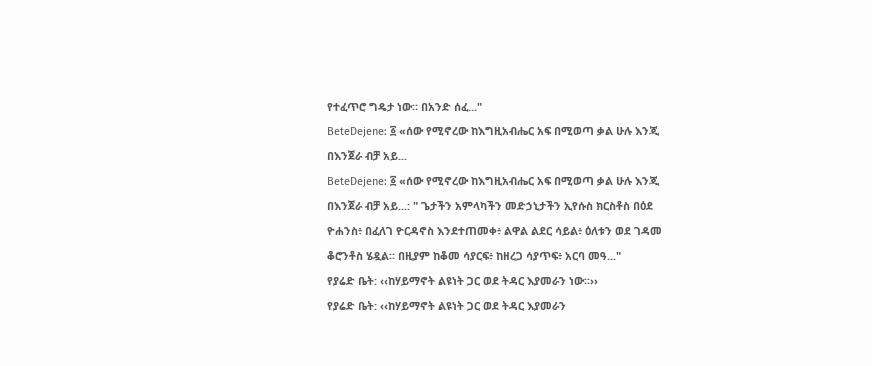የተፈጥሮ ግዴታ ነው። በአንድ ሰፈ..."
BeteDejene: ፩ «ሰው የሚኖረው ከእግዚአብሔር አፍ በሚወጣ ቃል ሁሉ እንጂ በእንጀራ ብቻ አይ...
BeteDejene: ፩ «ሰው የሚኖረው ከእግዚአብሔር አፍ በሚወጣ ቃል ሁሉ እንጂ በእንጀራ ብቻ አይ...: " ጌታችን አምላካችን መድኃኒታችን ኢየሱስ ክርስቶስ በዕደ ዮሐንስ፥ በፈለገ ዮርዳኖስ እንደተጠመቀ፥ ልዋል ልደር ሳይል፥ ዕለቱን ወደ ገዳመ ቆሮንቶስ ሄዷል። በዚያም ከቆመ ሳያርፍ፥ ከዘረጋ ሳያጥፍ፥ አርባ መዓ..."
የያሬድ ቤት: ‹‹ከሃይማኖት ልዩነት ጋር ወደ ትዳር እያመራን ነው፡፡››
የያሬድ ቤት: ‹‹ከሃይማኖት ልዩነት ጋር ወደ ትዳር እያመራን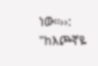ነው፡፡››: "ከእጮኛዬ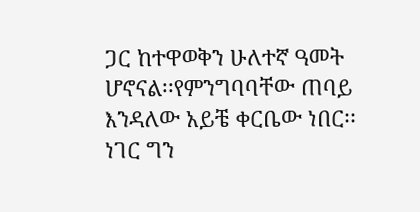ጋር ከተዋወቅን ሁለተኛ ዓመት ሆኖናል፡፡የምንግባባቸው ጠባይ እንዳለው አይቼ ቀርቤው ነበር፡፡ነገር ግን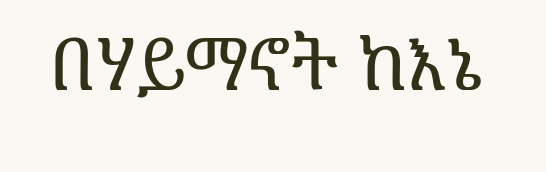በሃይማኖት ከእኔ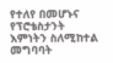የተለየ በመሆኑና የፕሮቴስታንት እምነትን ስለሚከተል መግባባት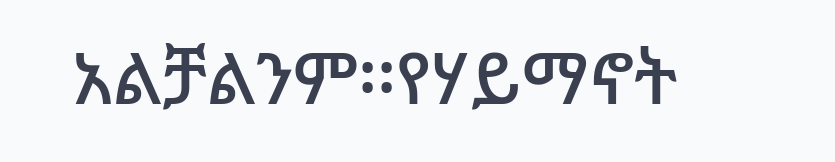አልቻልንም፡፡የሃይማኖት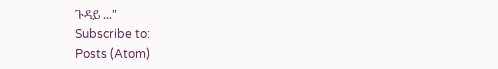ጉዳይ ..."
Subscribe to:
Posts (Atom)